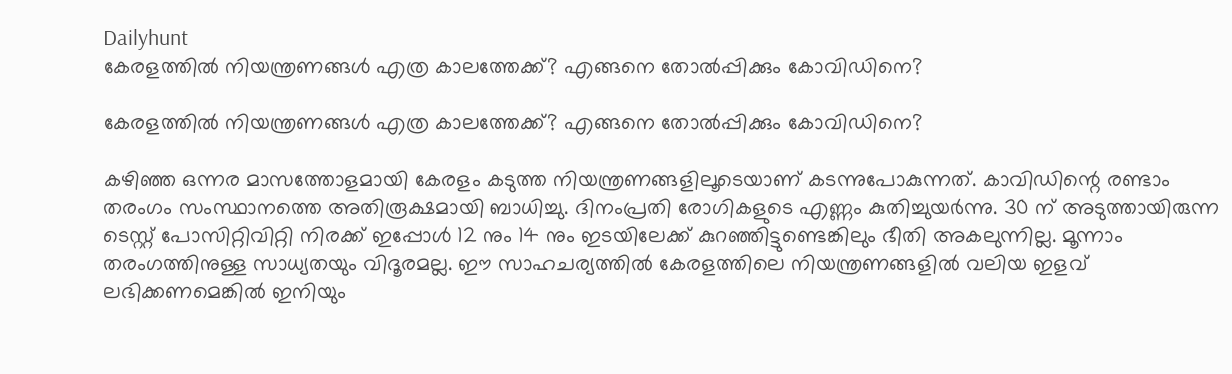Dailyhunt
കേരളത്തില്‍ നിയന്ത്രണങ്ങള്‍ എത്ര കാലത്തേക്ക്? എങ്ങനെ തോല്‍പ്പിക്കും കോവിഡിനെ?

കേരളത്തില്‍ നിയന്ത്രണങ്ങള്‍ എത്ര കാലത്തേക്ക്? എങ്ങനെ തോല്‍പ്പിക്കും കോവിഡിനെ?

കഴിഞ്ഞ ഒന്നര മാസത്തോളമായി കേരളം കടുത്ത നിയന്ത്രണങ്ങളിലൂടെയാണ് കടന്നുപോകുന്നത്. കാവിഡിന്റെ രണ്ടാം തരംഗം സംസ്ഥാനത്തെ അതിരൂക്ഷമായി ബാധിച്ചു. ദിനംപ്രതി രോഗികളുടെ എണ്ണം കുതിച്ചുയര്‍ന്നു. 30 ന് അടുത്തായിരുന്ന ടെസ്റ്റ് പോസിറ്റിവിറ്റി നിരക്ക് ഇപ്പോള്‍ 12 നും 14 നും ഇടയിലേക്ക് കുറഞ്ഞിട്ടുണ്ടെങ്കിലും ഭീതി അകലുന്നില്ല. മൂന്നാം തരംഗത്തിനുള്ള സാധ്യതയും വിദൂരമല്ല. ഈ സാഹചര്യത്തില്‍ കേരളത്തിലെ നിയന്ത്രണങ്ങളില്‍ വലിയ ഇളവ് ലഭിക്കണമെങ്കില്‍ ഇനിയും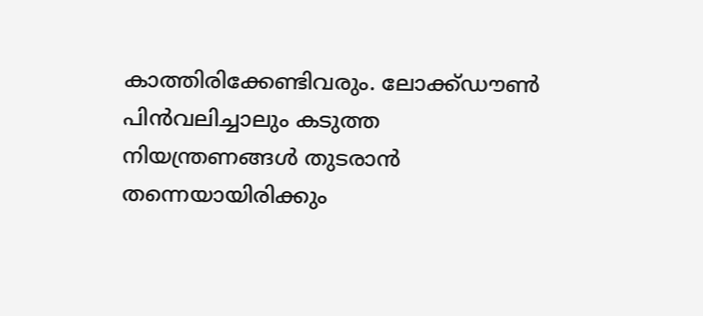കാത്തിരിക്കേണ്ടിവരും. ലോക്ക്ഡൗണ്‍ പിന്‍വലിച്ചാലും കടുത്ത നിയന്ത്രണങ്ങള്‍ തുടരാന്‍ തന്നെയായിരിക്കും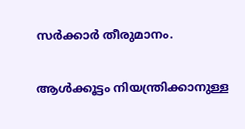സര്‍ക്കാര്‍ തീരുമാനം.

ആള്‍ക്കൂട്ടം നിയന്ത്രിക്കാനുള്ള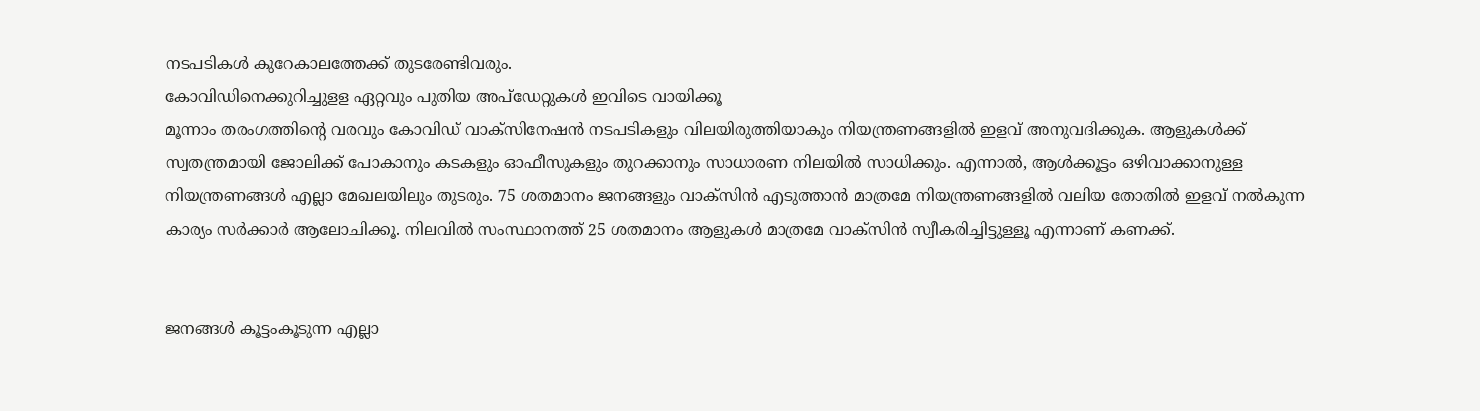നടപടികള്‍ കുറേകാലത്തേക്ക് തുടരേണ്ടിവരും.
കോവിഡിനെക്കുറിച്ചുളള ഏറ്റവും പുതിയ അപ്ഡേറ്റുകള്‍ ഇവിടെ വായിക്കൂ
മൂന്നാം തരംഗത്തിന്റെ വരവും കോവിഡ് വാക്‌സിനേഷന്‍ നടപടികളും വിലയിരുത്തിയാകും നിയന്ത്രണങ്ങളില്‍ ഇളവ് അനുവദിക്കുക. ആളുകള്‍ക്ക് സ്വതന്ത്രമായി ജോലിക്ക് പോകാനും കടകളും ഓഫീസുകളും തുറക്കാനും സാധാരണ നിലയില്‍ സാധിക്കും. എന്നാല്‍, ആള്‍ക്കൂട്ടം ഒഴിവാക്കാനുള്ള നിയന്ത്രണങ്ങള്‍ എല്ലാ മേഖലയിലും തുടരും. 75 ശതമാനം ജനങ്ങളും വാക്സിന്‍ എടുത്താന്‍ മാത്രമേ നിയന്ത്രണങ്ങളില്‍ വലിയ തോതില്‍ ഇളവ് നല്‍കുന്ന കാര്യം സര്‍ക്കാര്‍ ആലോചിക്കൂ. നിലവില്‍ സംസ്ഥാനത്ത് 25 ശതമാനം ആളുകള്‍ മാത്രമേ വാക്സിന്‍ സ്വീകരിച്ചിട്ടുള്ളൂ എന്നാണ് കണക്ക്.


ജനങ്ങള്‍ കൂട്ടംകൂടുന്ന എല്ലാ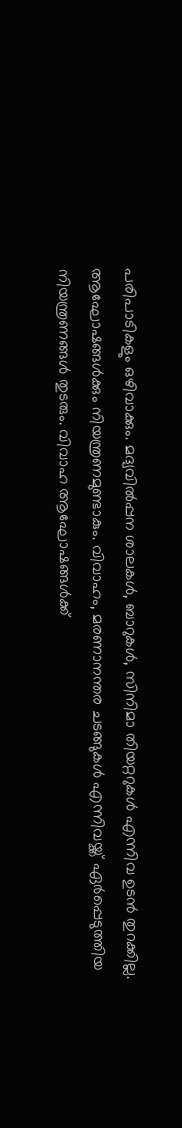പരിപാടികളും ഒഴിവാക്കും. മദ്യവില്‍പ്പന ശാലകള്‍, ബാറുകള്‍, സിനിമാ തിയറ്ററുകള്‍ എന്നിവ ഉടന്‍ തുറക്കില്ല. ആഘോഷങ്ങള്‍ക്കും നിയന്ത്രണമുണ്ടാകും. വിവാഹം, മരണാനന്തര ചടങ്ങുകള്‍ എന്നിവയ്ക്ക് ഏര്‍പ്പെടുത്തിയ നിയന്ത്രണങ്ങള്‍ തുടരും. വിവാഹ ആഘോഷങ്ങള്‍ക്ക്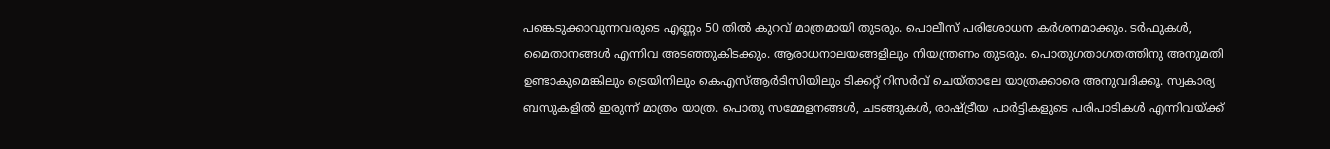പങ്കെടുക്കാവുന്നവരുടെ എണ്ണം 50 തില്‍ കുറവ് മാത്രമായി തുടരും. പൊലീസ് പരിശോധന കര്‍ശനമാക്കും. ടര്‍ഫുകള്‍, മൈതാനങ്ങള്‍ എന്നിവ അടഞ്ഞുകിടക്കും. ആരാധനാലയങ്ങളിലും നിയന്ത്രണം തുടരും. പൊതുഗതാഗതത്തിനു അനുമതി ഉണ്ടാകുമെങ്കിലും ട്രെയിനിലും കെഎസ്‌ആര്‍ടിസിയിലും ടിക്കറ്റ് റിസര്‍വ് ചെയ്താലേ യാത്രക്കാരെ അനുവദിക്കൂ. സ്വകാര്യ ബസുകളില്‍ ഇരുന്ന് മാത്രം യാത്ര. പൊതു സമ്മേളനങ്ങള്‍, ചടങ്ങുകള്‍, രാഷ്ട്രീയ പാര്‍ട്ടികളുടെ പരിപാടികള്‍ എന്നിവയ്ക്ക്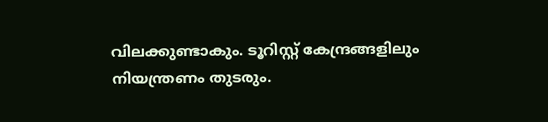വിലക്കുണ്ടാകും. ടൂറിസ്റ്റ് കേന്ദ്രങ്ങളിലും നിയന്ത്രണം തുടരും.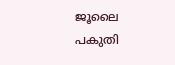ജൂലൈ പകുതി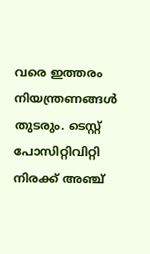വരെ ഇത്തരം നിയന്ത്രണങ്ങള്‍ തുടരും. ടെസ്റ്റ് പോസിറ്റിവിറ്റി നിരക്ക് അഞ്ച്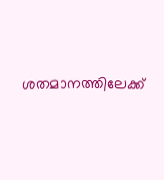ശതമാനത്തിലേക്ക്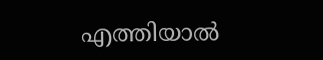എത്തിയാല്‍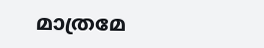മാത്രമേ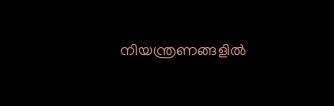നിയന്ത്രണങ്ങളില്‍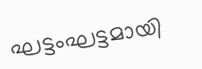ഘട്ടംഘട്ടമായി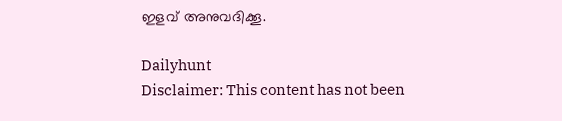ഇളവ് അനുവദിക്കൂ.

Dailyhunt
Disclaimer: This content has not been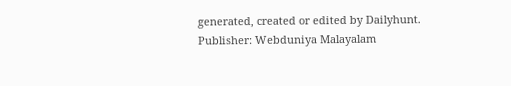generated, created or edited by Dailyhunt. Publisher: Webduniya Malayalam